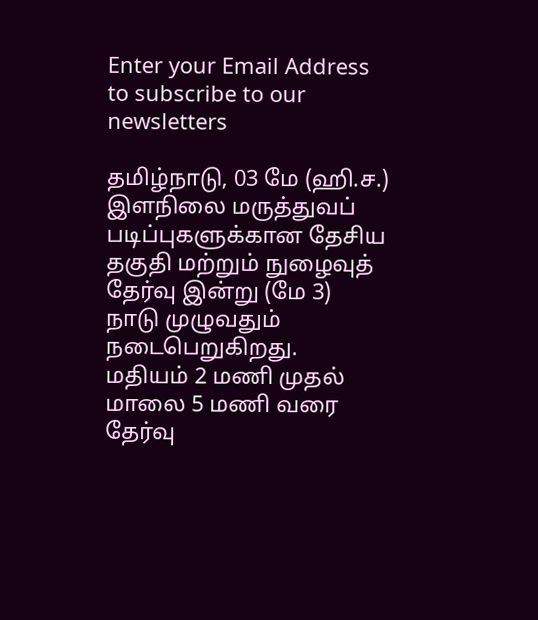Enter your Email Address to subscribe to our newsletters

தமிழ்நாடு, 03 மே (ஹி.ச.)
இளநிலை மருத்துவப் படிப்புகளுக்கான தேசிய தகுதி மற்றும் நுழைவுத் தேர்வு இன்று (மே 3) நாடு முழுவதும் நடைபெறுகிறது.
மதியம் 2 மணி முதல் மாலை 5 மணி வரை தேர்வு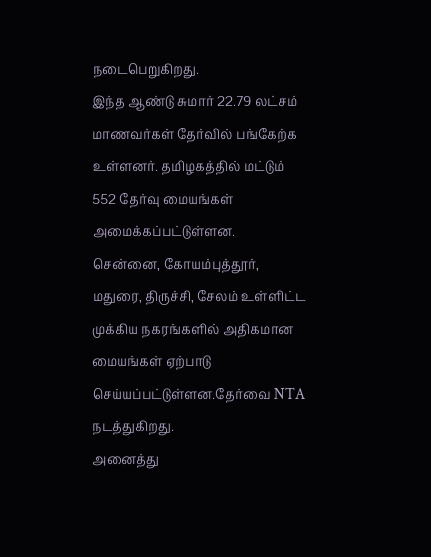நடைபெறுகிறது.
இந்த ஆண்டு சுமார் 22.79 லட்சம் மாணவர்கள் தேர்வில் பங்கேற்க உள்ளனர். தமிழகத்தில் மட்டும் 552 தேர்வு மையங்கள் அமைக்கப்பட்டுள்ளன.
சென்னை, கோயம்புத்தூர், மதுரை, திருச்சி, சேலம் உள்ளிட்ட முக்கிய நகரங்களில் அதிகமான மையங்கள் ஏற்பாடு செய்யப்பட்டுள்ளன.தேர்வை NTA நடத்துகிறது.
அனைத்து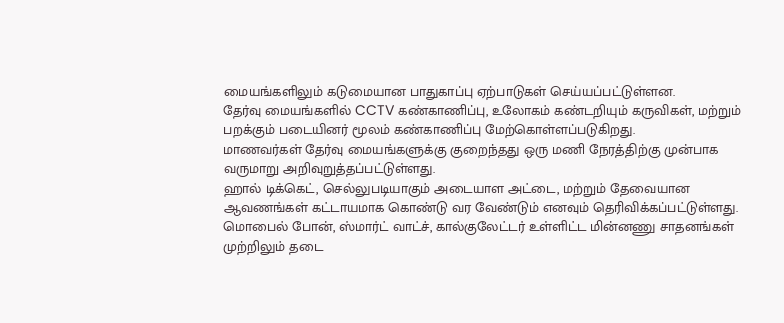மையங்களிலும் கடுமையான பாதுகாப்பு ஏற்பாடுகள் செய்யப்பட்டுள்ளன.
தேர்வு மையங்களில் CCTV கண்காணிப்பு, உலோகம் கண்டறியும் கருவிகள், மற்றும் பறக்கும் படையினர் மூலம் கண்காணிப்பு மேற்கொள்ளப்படுகிறது.
மாணவர்கள் தேர்வு மையங்களுக்கு குறைந்தது ஒரு மணி நேரத்திற்கு முன்பாக வருமாறு அறிவுறுத்தப்பட்டுள்ளது.
ஹால் டிக்கெட், செல்லுபடியாகும் அடையாள அட்டை, மற்றும் தேவையான ஆவணங்கள் கட்டாயமாக கொண்டு வர வேண்டும் எனவும் தெரிவிக்கப்பட்டுள்ளது.
மொபைல் போன், ஸ்மார்ட் வாட்ச், கால்குலேட்டர் உள்ளிட்ட மின்னணு சாதனங்கள் முற்றிலும் தடை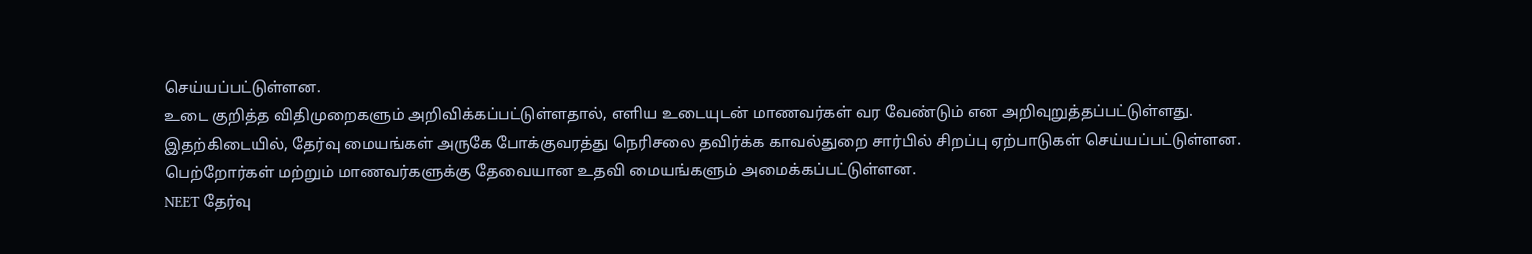செய்யப்பட்டுள்ளன.
உடை குறித்த விதிமுறைகளும் அறிவிக்கப்பட்டுள்ளதால், எளிய உடையுடன் மாணவர்கள் வர வேண்டும் என அறிவுறுத்தப்பட்டுள்ளது.
இதற்கிடையில், தேர்வு மையங்கள் அருகே போக்குவரத்து நெரிசலை தவிர்க்க காவல்துறை சார்பில் சிறப்பு ஏற்பாடுகள் செய்யப்பட்டுள்ளன.
பெற்றோர்கள் மற்றும் மாணவர்களுக்கு தேவையான உதவி மையங்களும் அமைக்கப்பட்டுள்ளன.
NEET தேர்வு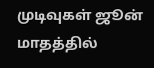முடிவுகள் ஜூன் மாதத்தில்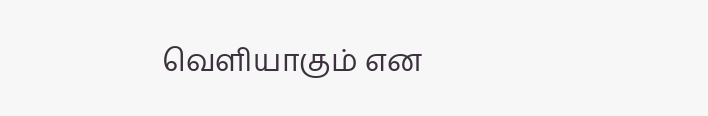வெளியாகும் என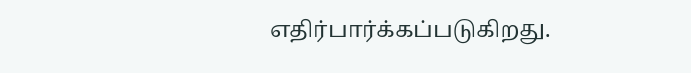எதிர்பார்க்கப்படுகிறது.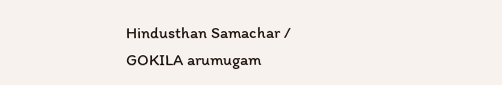Hindusthan Samachar / GOKILA arumugam